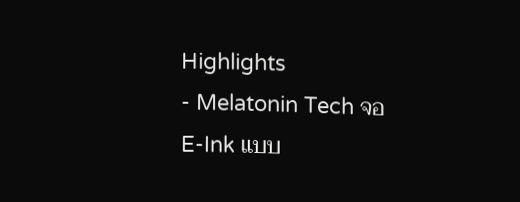Highlights
- Melatonin Tech จอ E-Ink แบบ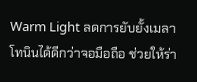Warm Light ลดการยับยั้งเมลาโทนินได้ดีกว่าจอมือถือ ช่วยให้ร่า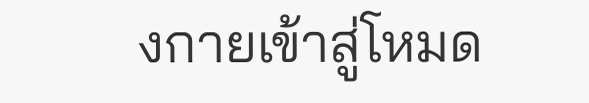งกายเข้าสู่โหมด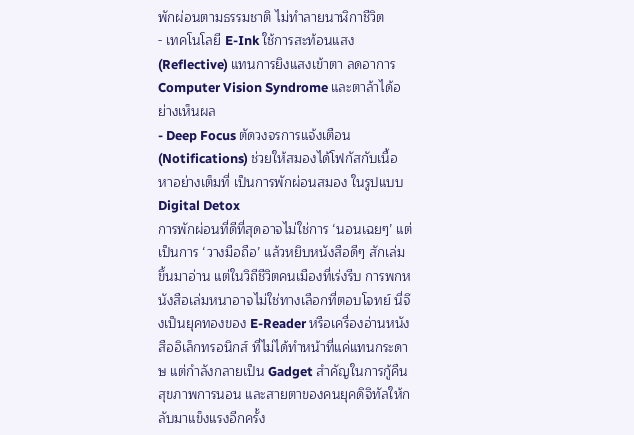พักผ่อนตามธรรมชาติ ไม่ทำลายนาฬิกาชีวิต
- เทคโนโลยี E-Ink ใช้การสะท้อนแสง (Reflective) แทนการยิงแสงเข้าตา ลดอาการ Computer Vision Syndrome และตาล้าได้อย่างเห็นผล
- Deep Focus ตัดวงจรการแจ้งเตือน (Notifications) ช่วยให้สมองได้โฟกัสกับเนื้อหาอย่างเต็มที่ เป็นการพักผ่อนสมอง ในรูปแบบ Digital Detox
การพักผ่อนที่ดีที่สุดอาจไม่ใช่การ ‘นอนเฉยๆ’ แต่เป็นการ ‘วางมือถือ’ แล้วหยิบหนังสือดีๆ สักเล่มขึ้นมาอ่าน แต่ในวิถีชีวิตคนเมืองที่เร่งรีบ การพกหนังสือเล่มหนาอาจไม่ใช่ทางเลือกที่ตอบโจทย์ นี่จึงเป็นยุคทองของ E-Reader หรือเครื่องอ่านหนังสืออิเล็กทรอนิกส์ ที่ไม่ได้ทำหน้าที่แค่แทนกระดาษ แต่กำลังกลายเป็น Gadget สำคัญในการกู้คืนสุขภาพการนอน และสายตาของคนยุคดิจิทัลให้กลับมาแข็งแรงอีกครั้ง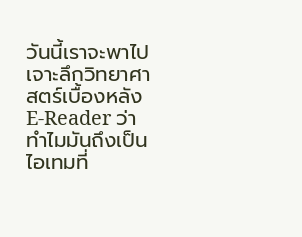วันนี้เราจะพาไปเจาะลึกวิทยาศาสตร์เบื้องหลัง E-Reader ว่าทำไมมันถึงเป็นไอเทมที่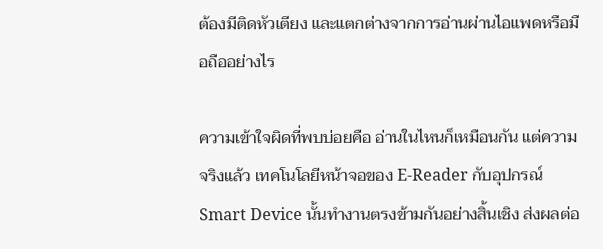ต้องมีติดหัวเตียง และแตกต่างจากการอ่านผ่านไอแพดหรือมือถืออย่างไร

ความเข้าใจผิดที่พบบ่อยคือ อ่านในไหนก็เหมือนกัน แต่ความจริงแล้ว เทคโนโลยีหน้าจอของ E-Reader กับอุปกรณ์ Smart Device นั้นทำงานตรงข้ามกันอย่างสิ้นเชิง ส่งผลต่อ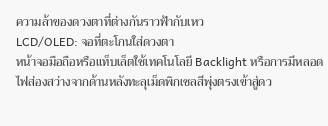ความล้าของดวงตาที่ต่างกันราวฟ้ากับเหว
LCD/OLED: จอที่ตะโกนใส่ดวงตา
หน้าจอมือถือหรือแท็บเล็ตใช้เทคโนโลยี Backlight หรือการมีหลอดไฟส่องสว่างจากด้านหลังทะลุเม็ดพิกเซลสีพุ่งตรงเข้าสู่ดว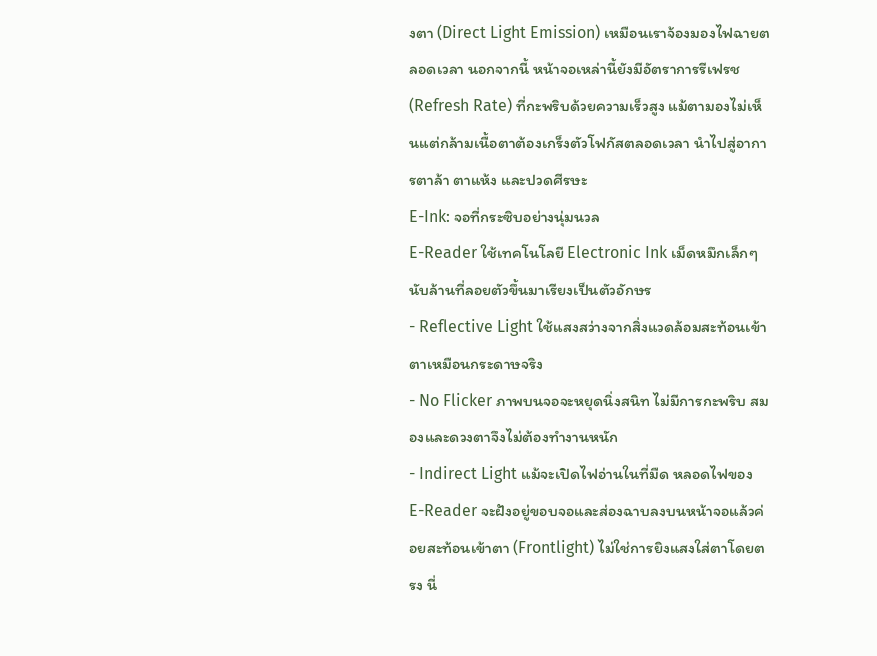งตา (Direct Light Emission) เหมือนเราจ้องมองไฟฉายตลอดเวลา นอกจากนี้ หน้าจอเหล่านี้ยังมีอัตราการรีเฟรช (Refresh Rate) ที่กะพริบด้วยความเร็วสูง แม้ตามองไม่เห็นแต่กล้ามเนื้อตาต้องเกร็งตัวโฟกัสตลอดเวลา นำไปสู่อาการตาล้า ตาแห้ง และปวดศีรษะ
E-Ink: จอที่กระซิบอย่างนุ่มนวล
E-Reader ใช้เทคโนโลยี Electronic Ink เม็ดหมึกเล็กๆ นับล้านที่ลอยตัวขึ้นมาเรียงเป็นตัวอักษร
- Reflective Light ใช้แสงสว่างจากสิ่งแวดล้อมสะท้อนเข้าตาเหมือนกระดาษจริง
- No Flicker ภาพบนจอจะหยุดนิ่งสนิท ไม่มีการกะพริบ สมองและดวงตาจึงไม่ต้องทำงานหนัก
- Indirect Light แม้จะเปิดไฟอ่านในที่มืด หลอดไฟของ E-Reader จะฝังอยู่ขอบจอและส่องฉาบลงบนหน้าจอแล้วค่อยสะท้อนเข้าตา (Frontlight) ไม่ใช่การยิงแสงใส่ตาโดยตรง นี่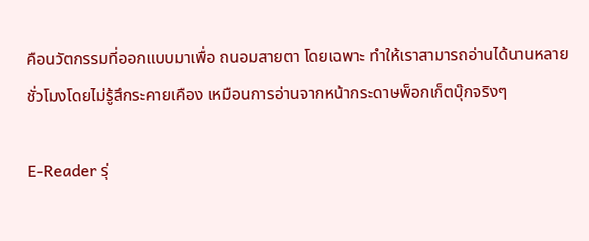คือนวัตกรรมที่ออกแบบมาเพื่อ ถนอมสายตา โดยเฉพาะ ทำให้เราสามารถอ่านได้นานหลายชั่วโมงโดยไม่รู้สึกระคายเคือง เหมือนการอ่านจากหน้ากระดาษพ็อกเก็ตบุ๊กจริงๆ

E-Reader รุ่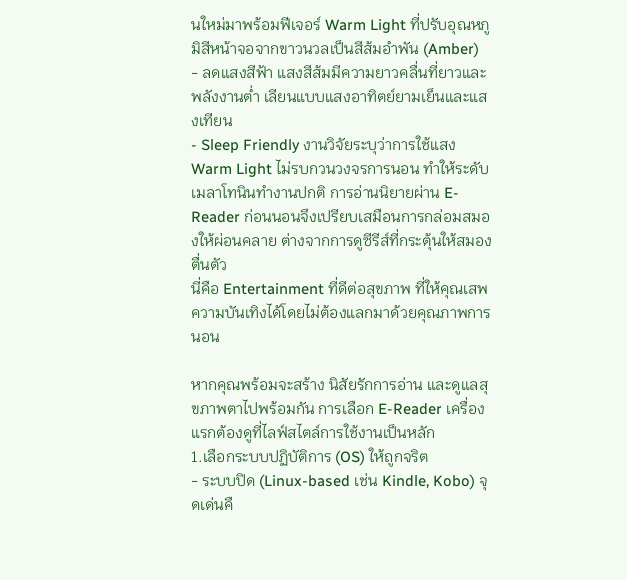นใหม่มาพร้อมฟีเจอร์ Warm Light ที่ปรับอุณหภูมิสีหน้าจอจากขาวนวลเป็นสีส้มอำพัน (Amber)
- ลดแสงสีฟ้า แสงสีส้มมีความยาวคลื่นที่ยาวและพลังงานต่ำ เลียนแบบแสงอาทิตย์ยามเย็นและแสงเทียน
- Sleep Friendly งานวิจัยระบุว่าการใช้แสง Warm Light ไม่รบกวนวงจรการนอน ทำให้ระดับเมลาโทนินทำงานปกติ การอ่านนิยายผ่าน E-Reader ก่อนนอนจึงเปรียบเสมือนการกล่อมสมองให้ผ่อนคลาย ต่างจากการดูซีรีส์ที่กระตุ้นให้สมองตื่นตัว
นี่คือ Entertainment ที่ดีต่อสุขภาพ ที่ให้คุณเสพความบันเทิงได้โดยไม่ต้องแลกมาด้วยคุณภาพการนอน

หากคุณพร้อมจะสร้าง นิสัยรักการอ่าน และดูแลสุขภาพตาไปพร้อมกัน การเลือก E-Reader เครื่องแรกต้องดูที่ไลฟ์สไตล์การใช้งานเป็นหลัก
1.เลือกระบบปฏิบัติการ (OS) ให้ถูกจริต
- ระบบปิด (Linux-based เช่น Kindle, Kobo) จุดเด่นคื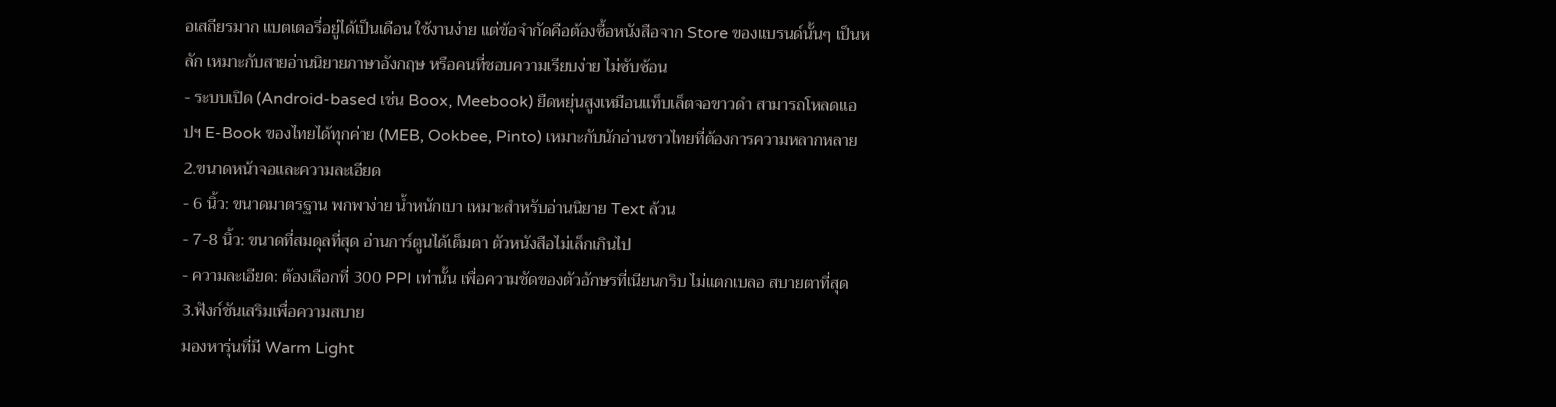อเสถียรมาก แบตเตอรี่อยู่ได้เป็นเดือน ใช้งานง่าย แต่ข้อจำกัดคือต้องซื้อหนังสือจาก Store ของแบรนด์นั้นๆ เป็นหลัก เหมาะกับสายอ่านนิยายภาษาอังกฤษ หรือคนที่ชอบความเรียบง่าย ไม่ซับซ้อน
- ระบบเปิด (Android-based เช่น Boox, Meebook) ยืดหยุ่นสูงเหมือนแท็บเล็ตจอขาวดำ สามารถโหลดแอปฯ E-Book ของไทยได้ทุกค่าย (MEB, Ookbee, Pinto) เหมาะกับนักอ่านชาวไทยที่ต้องการความหลากหลาย
2.ขนาดหน้าจอและความละเอียด
- 6 นิ้ว: ขนาดมาตรฐาน พกพาง่าย น้ำหนักเบา เหมาะสำหรับอ่านนิยาย Text ล้วน
- 7-8 นิ้ว: ขนาดที่สมดุลที่สุด อ่านการ์ตูนได้เต็มตา ตัวหนังสือไม่เล็กเกินไป
- ความละเอียด: ต้องเลือกที่ 300 PPI เท่านั้น เพื่อความชัดของตัวอักษรที่เนียนกริบ ไม่แตกเบลอ สบายตาที่สุด
3.ฟังก์ชันเสริมเพื่อความสบาย
มองหารุ่นที่มี Warm Light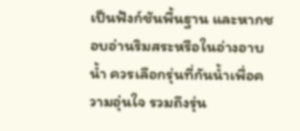เป็นฟังก์ชันพื้นฐาน และหากชอบอ่านริมสระหรือในอ่างอาบน้ำ ควรเลือกรุ่นที่กันน้ำเพื่อความอุ่นใจ รวมถึงรุ่น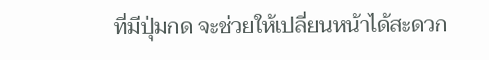ที่มีปุ่มกด จะช่วยให้เปลี่ยนหน้าได้สะดวก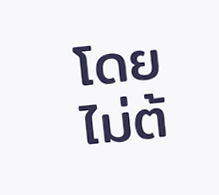โดยไม่ต้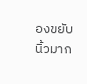องขยับนิ้วมาก